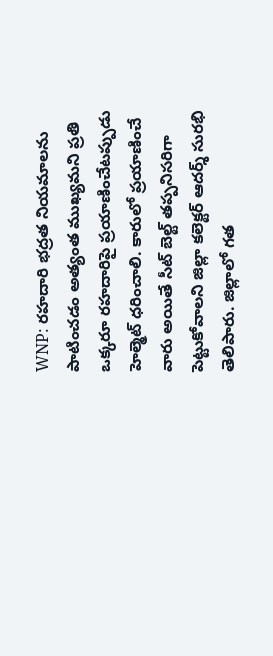WNP: రహదారి భద్రత నియమాలను పాటించడం అత్యంత ముఖ్యమని ప్రతి ఒక్కరూ రహదారిపై ప్రయాణించేటప్పుడు హెల్మెట్ ధరించాలి. కారులో ప్రయాణించే వారు అయితే సీట్ బెల్ట్ తప్పనిసరిగా పెట్టుకోవాలని జిల్లా కలెక్టర్ ఆదర్శ్ సురభి తెలిపారు. జిల్లాలో గత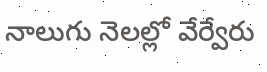నాలుగు నెలల్లో వేర్వేరు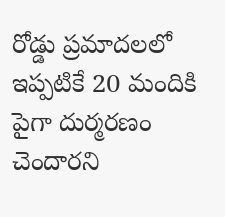రోడ్డు ప్రమాదలలో ఇప్పటికే 20 మందికి పైగా దుర్మరణం చెందారని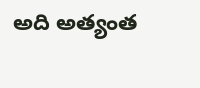అది అత్యంత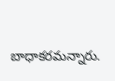బాధాకరమన్నారు.